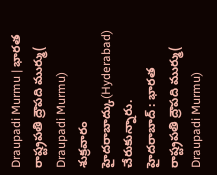Draupadi Murmu | భారత రాష్ట్రపతి ద్రౌపది ముర్ము( Draupadi Murmu) శుక్రవారం హైదరాబాద్కు(Hyderabad) చేరుకున్నారు.
హైదరాబాద్ : భారత రాష్ట్రపతి ద్రౌపది ముర్ము( Draupadi Murmu)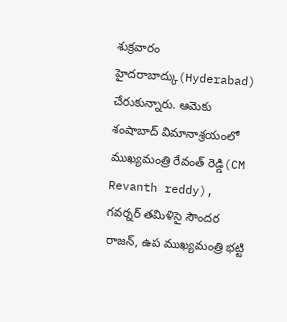శుక్రవారం హైదరాబాద్కు(Hyderabad) చేరుకున్నారు. ఆమెకు శంషాబాద్ విమానాశ్రయంలో ముఖ్యమంత్రి రేవంత్ రెడ్డి(CM Revanth reddy), గవర్నర్ తమిళిసై సౌందర రాజన్, ఉప ముఖ్యమంత్రి భట్టి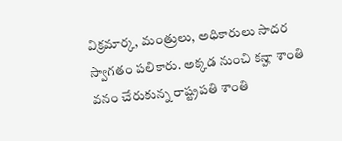విక్రమార్క, మంత్రులు, అధికారులు సాదర స్వాగతం పలికారు. అక్కడ నుంచి కన్హా శాంతి వనం చేరుకున్న రాష్ట్రపతి శాంతి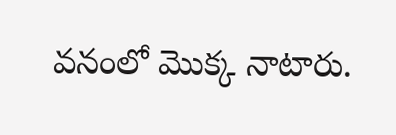వనంలో మొక్క నాటారు.